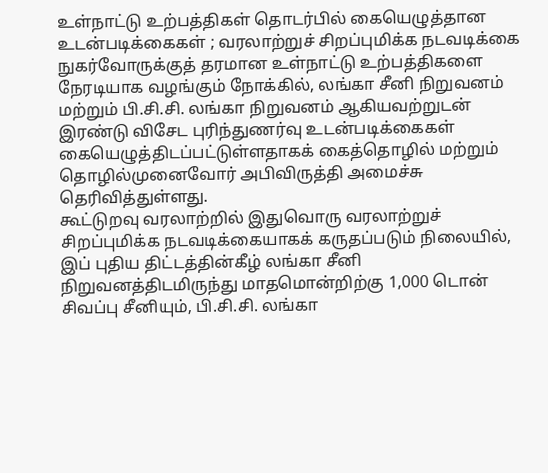உள்நாட்டு உற்பத்திகள் தொடர்பில் கையெழுத்தான உடன்படிக்கைகள் ; வரலாற்றுச் சிறப்புமிக்க நடவடிக்கை
நுகர்வோருக்குத் தரமான உள்நாட்டு உற்பத்திகளை நேரடியாக வழங்கும் நோக்கில், லங்கா சீனி நிறுவனம் மற்றும் பி.சி.சி. லங்கா நிறுவனம் ஆகியவற்றுடன் இரண்டு விசேட புரிந்துணர்வு உடன்படிக்கைகள் கையெழுத்திடப்பட்டுள்ளதாகக் கைத்தொழில் மற்றும் தொழில்முனைவோர் அபிவிருத்தி அமைச்சு தெரிவித்துள்ளது.
கூட்டுறவு வரலாற்றில் இதுவொரு வரலாற்றுச் சிறப்புமிக்க நடவடிக்கையாகக் கருதப்படும் நிலையில், இப் புதிய திட்டத்தின்கீழ் லங்கா சீனி நிறுவனத்திடமிருந்து மாதமொன்றிற்கு 1,000 டொன் சிவப்பு சீனியும், பி.சி.சி. லங்கா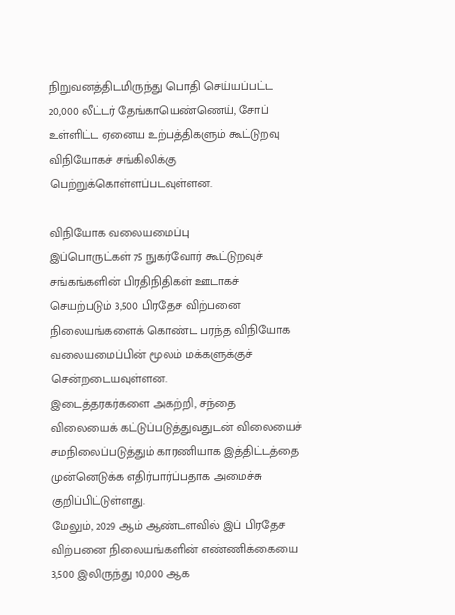நிறுவனத்திடமிருந்து பொதி செய்யப்பட்ட 20,000 லீட்டர் தேங்காயெண்ணெய், சோப் உள்ளிட்ட ஏனைய உற்பத்திகளும் கூட்டுறவு விநியோகச் சங்கிலிக்கு பெற்றுக்கொள்ளப்படவுள்ளன.

விநியோக வலையமைப்பு
இப்பொருட்கள் 75 நுகர்வோர் கூட்டுறவுச் சங்கங்களின் பிரதிநிதிகள் ஊடாகச் செயற்படும் 3,500 பிரதேச விற்பனை நிலையங்களைக் கொண்ட பரந்த விநியோக வலையமைப்பின் மூலம் மக்களுக்குச் சென்றடையவுள்ளன.
இடைத்தரகர்களை அகற்றி, சந்தை விலையைக் கட்டுப்படுத்துவதுடன் விலையைச் சமநிலைப்படுத்தும் காரணியாக இத்திட்டத்தை முன்னெடுக்க எதிர்பார்ப்பதாக அமைச்சு குறிப்பிட்டுள்ளது.
மேலும், 2029 ஆம் ஆண்டளவில் இப் பிரதேச விற்பனை நிலையங்களின் எண்ணிக்கையை 3,500 இலிருந்து 10,000 ஆக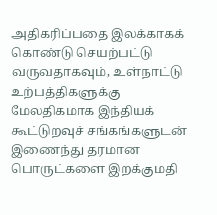அதிகரிப்பதை இலக்காகக் கொண்டு செயற்பட்டு வருவதாகவும், உள்நாட்டு உற்பத்திகளுக்கு மேலதிகமாக இந்தியக் கூட்டுறவுச் சங்கங்களுடன் இணைந்து தரமான பொருட்களை இறக்குமதி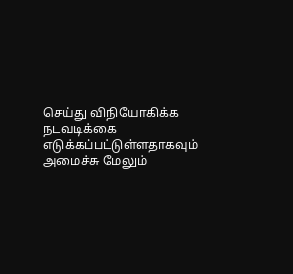செய்து விநியோகிக்க நடவடிக்கை எடுக்கப்பட்டுள்ளதாகவும் அமைச்சு மேலும்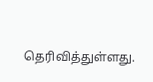தெரிவித்துள்ளது.